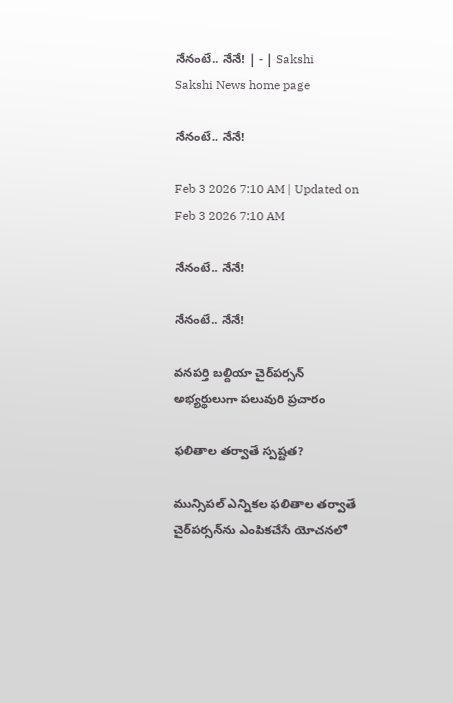నేనంటే.. నేనే! | - | Sakshi
Sakshi News home page

నేనంటే.. నేనే!

Feb 3 2026 7:10 AM | Updated on Feb 3 2026 7:10 AM

నేనంటే.. నేనే!

నేనంటే.. నేనే!

వనపర్తి బల్దియా చైర్‌పర్సన్‌ అభ్యర్థులుగా పలువురి ప్రచారం

ఫలితాల తర్వాతే స్పష్టత?

మున్సిపల్‌ ఎన్నికల ఫలితాల తర్వాతే చైర్‌పర్సన్‌ను ఎంపికచేసే యోచనలో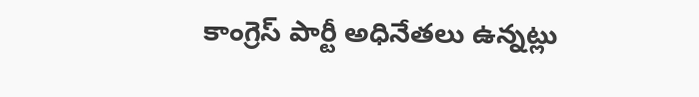కాంగ్రెస్‌ పార్టీ అధినేతలు ఉన్నట్లు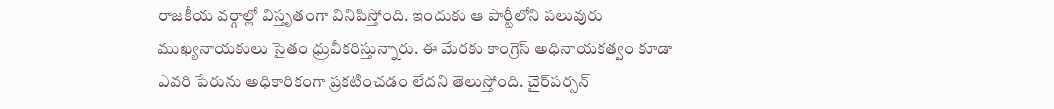రాజకీయ వర్గాల్లో విస్తృతంగా వినిపిస్తోంది. ఇందుకు ఆ పార్టీలోని పలువురు ముఖ్యనాయకులు సైతం ధ్రువీకరిస్తున్నారు. ఈ మేరకు కాంగ్రెస్‌ అధినాయకత్వం కూడా ఎవరి పేరును అధికారికంగా ప్రకటించడం లేదని తెలుస్తోంది. చైర్‌పర్సన్‌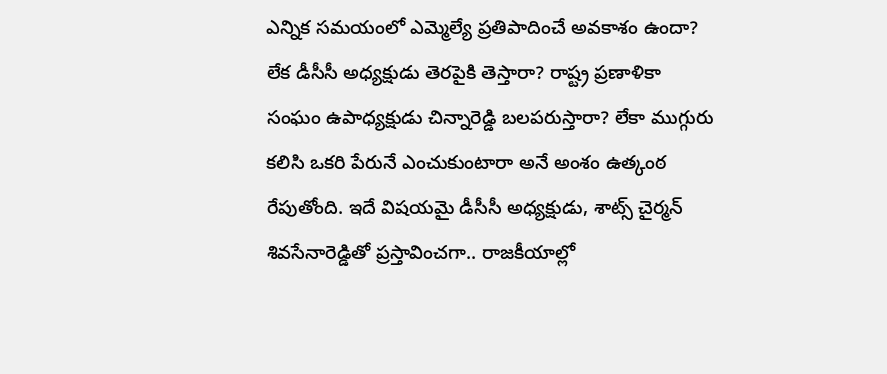ఎన్నిక సమయంలో ఎమ్మెల్యే ప్రతిపాదించే అవకాశం ఉందా? లేక డీసీసీ అధ్యక్షుడు తెరపైకి తెస్తారా? రాష్ట్ర ప్రణాళికా సంఘం ఉపాధ్యక్షుడు చిన్నారెడ్డి బలపరుస్తారా? లేకా ముగ్గురు కలిసి ఒకరి పేరునే ఎంచుకుంటారా అనే అంశం ఉత్కంఠ రేపుతోంది. ఇదే విషయమై డీసీసీ అధ్యక్షుడు, శాట్స్‌ చైర్మన్‌ శివసేనారెడ్డితో ప్రస్తావించగా.. రాజకీయాల్లో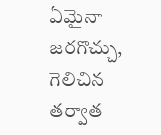ఏమైనా జరగొచ్చు, గెలిచిన తర్వాత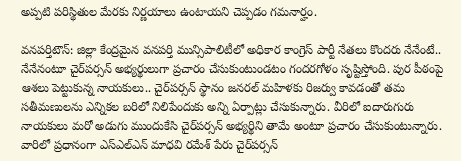అప్పటి పరిస్థితుల మేరకు నిర్ణయాలు ఉంటాయని చెప్పడం గమనార్హం.

వనపర్తిటౌన్‌: జిల్లా కేంద్రమైన వనపర్తి మున్సిపాలిటీలో అధికార కాంగ్రెస్‌ పార్టీ నేతలు కొందరు నేనేంటే.. నేనేనంటూ చైర్‌పర్సన్‌ అభ్యర్థులుగా ప్రచారం చేసుకుంటుండటం గందరగోళం సృష్టిస్తోంది. పుర పీఠంపై ఆశలు పెట్టుకున్న నాయకులు.. చైర్‌పర్సన్‌ స్థానం జనరల్‌ మహిళకు రిజర్వు కావడంతో తమ సతీమణులను ఎన్నికల బరిలో నిలిపేందుకు అన్ని ఏర్పాట్లు చేసుకున్నారు. వీరిలో ఐదారుగురు నాయకులు మరో అడుగు ముందుకేసి చైర్‌పర్సన్‌ అభ్యర్థిని తామే అంటూ ప్రచారం చేసుకుంటున్నారు. వారిలో ప్రధానంగా ఎస్‌ఎల్‌ఎన్‌ మాధవి రమేశ్‌ పేరు చైర్‌పర్సన్‌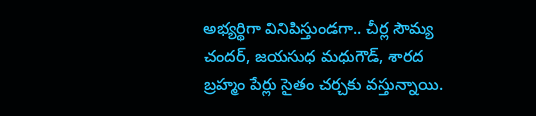అభ్యర్థిగా వినిపిస్తుండగా.. చీర్ల సౌమ్య చందర్‌, జయసుధ మధుగౌడ్‌, శారద బ్రహ్మం పేర్లు సైతం చర్చకు వస్తున్నాయి.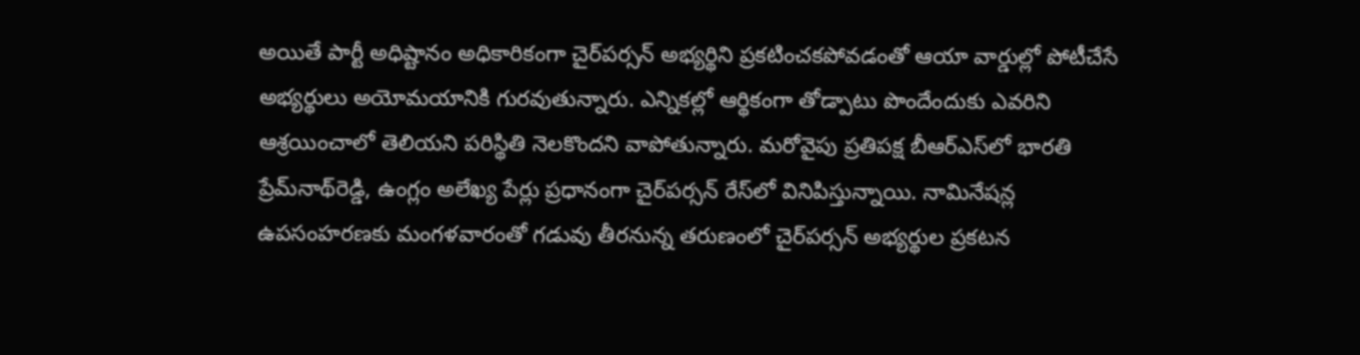అయితే పార్టీ అధిష్టానం అధికారికంగా చైర్‌పర్సన్‌ అభ్యర్థిని ప్రకటించకపోవడంతో ఆయా వార్డుల్లో పోటీచేసే అభ్యర్థులు అయోమయానికి గురవుతున్నారు. ఎన్నికల్లో ఆర్థికంగా తోడ్పాటు పొందేందుకు ఎవరిని ఆశ్రయించాలో తెలియని పరిస్థితి నెలకొందని వాపోతున్నారు. మరోవైపు ప్రతిపక్ష బీఆర్‌ఎస్‌లో భారతి ప్రేమ్‌నాథ్‌రెడ్డి, ఉంగ్లం అలేఖ్య పేర్లు ప్రధానంగా చైర్‌పర్సన్‌ రేస్‌లో వినిపిస్తున్నాయి. నామినేషన్ల ఉపసంహరణకు మంగళవారంతో గడువు తీరనున్న తరుణంలో చైర్‌పర్సన్‌ అభ్యర్థుల ప్రకటన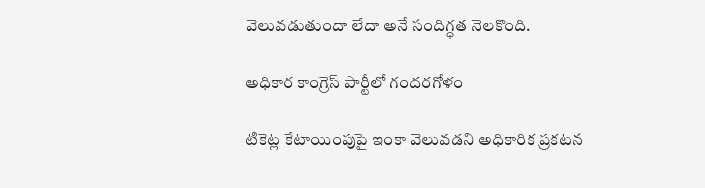వెలువడుతుందా లేదా అనే సందిగ్ధత నెలకొంది.

అధికార కాంగ్రెస్‌ పార్టీలో గందరగోళం

టికెట్ల కేటాయింపుపై ఇంకా వెలువడని అధికారిక ప్రకటన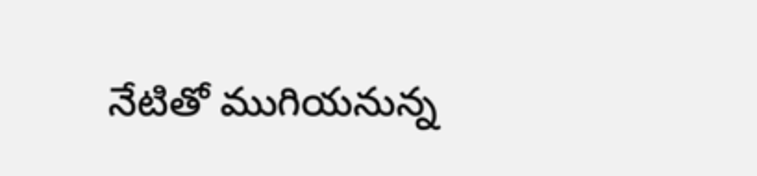నేటితో ముగియనున్న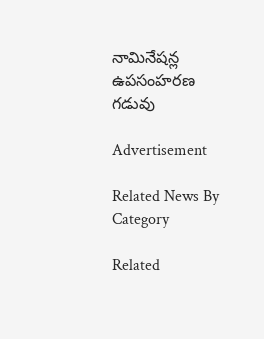నామినేషన్ల ఉపసంహరణ గడువు

Advertisement

Related News By Category

Related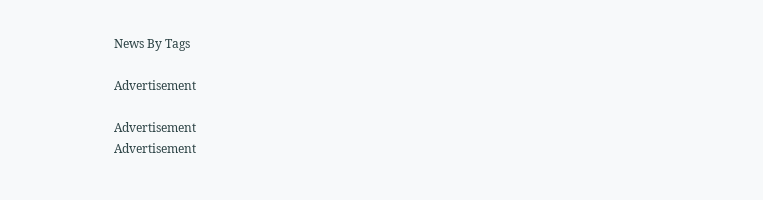News By Tags

Advertisement

Advertisement
Advertisement